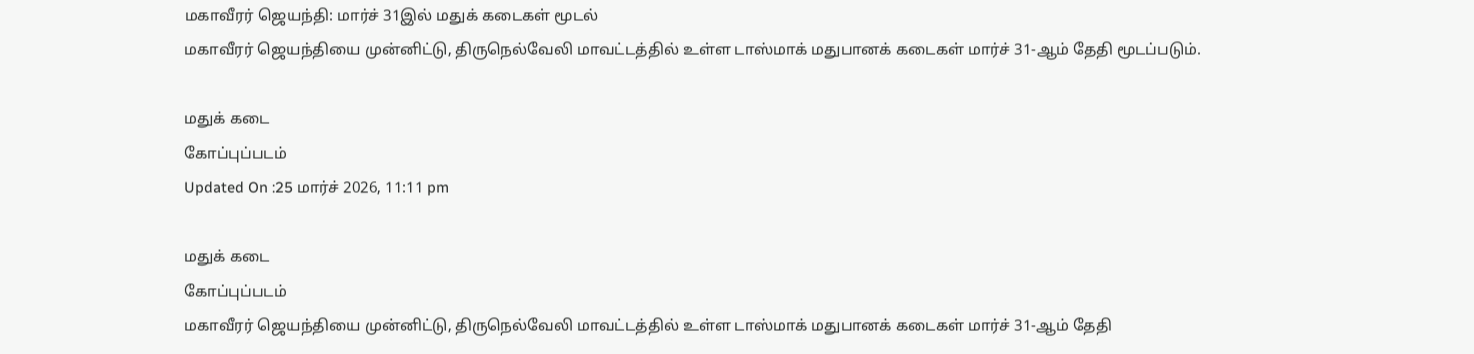மகாவீரர் ஜெயந்தி: மார்ச் 31இல் மதுக் கடைகள் மூடல்
மகாவீரர் ஜெயந்தியை முன்னிட்டு, திருநெல்வேலி மாவட்டத்தில் உள்ள டாஸ்மாக் மதுபானக் கடைகள் மார்ச் 31-ஆம் தேதி மூடப்படும்.

மதுக் கடை
கோப்புப்படம்
Updated On :25 மார்ச் 2026, 11:11 pm

மதுக் கடை
கோப்புப்படம்
மகாவீரர் ஜெயந்தியை முன்னிட்டு, திருநெல்வேலி மாவட்டத்தில் உள்ள டாஸ்மாக் மதுபானக் கடைகள் மார்ச் 31-ஆம் தேதி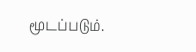மூடப்படும்.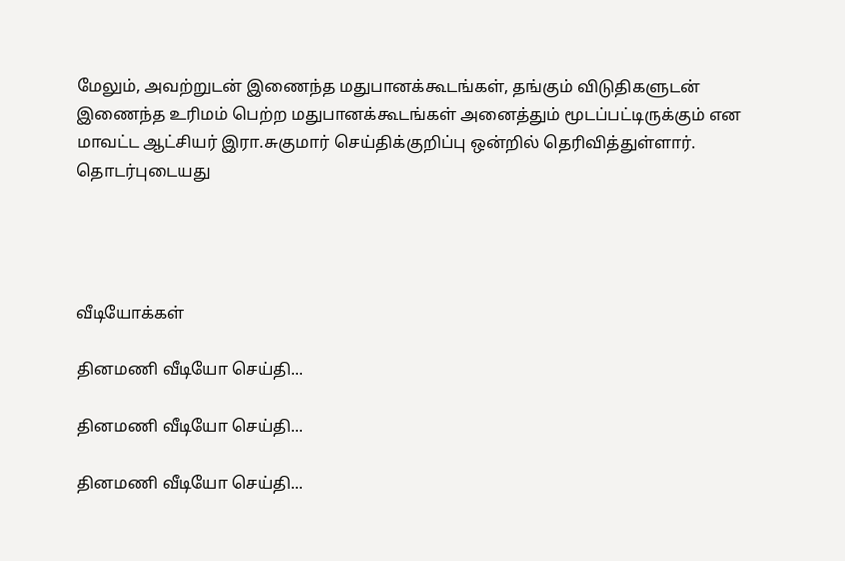மேலும், அவற்றுடன் இணைந்த மதுபானக்கூடங்கள், தங்கும் விடுதிகளுடன் இணைந்த உரிமம் பெற்ற மதுபானக்கூடங்கள் அனைத்தும் மூடப்பட்டிருக்கும் என மாவட்ட ஆட்சியர் இரா.சுகுமார் செய்திக்குறிப்பு ஒன்றில் தெரிவித்துள்ளார்.
தொடர்புடையது




வீடியோக்கள்

தினமணி வீடியோ செய்தி...

தினமணி வீடியோ செய்தி...

தினமணி வீடியோ செய்தி...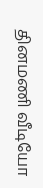தினமணி வீடியோ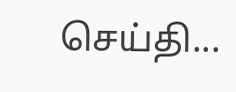செய்தி...